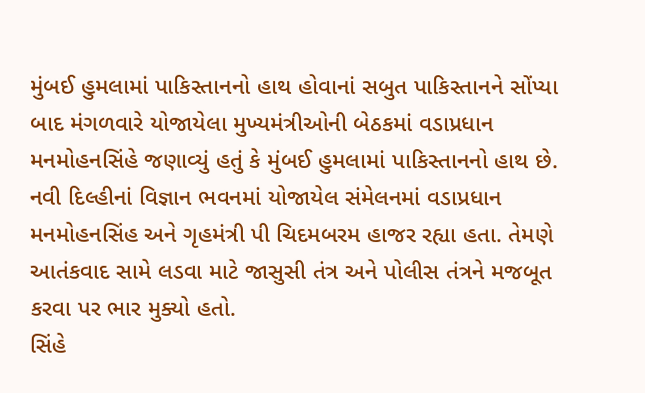મુંબઈ હુમલામાં પાકિસ્તાનનો હાથ હોવાનાં સબુત પાકિસ્તાનને સોંપ્યા બાદ મંગળવારે યોજાયેલા મુખ્યમંત્રીઓની બેઠકમાં વડાપ્રધાન મનમોહનસિંહે જણાવ્યું હતું કે મુંબઈ હુમલામાં પાકિસ્તાનનો હાથ છે. નવી દિલ્હીનાં વિજ્ઞાન ભવનમાં યોજાયેલ સંમેલનમાં વડાપ્રધાન મનમોહનસિંહ અને ગૃહમંત્રી પી ચિદમબરમ હાજર રહ્યા હતા. તેમણે આતંકવાદ સામે લડવા માટે જાસુસી તંત્ર અને પોલીસ તંત્રને મજબૂત કરવા પર ભાર મુક્યો હતો.
સિંહે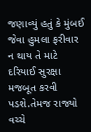જણાવ્યું હતું કે મુંબઈ જેવા હુમલા ફરીવાર ન થાય તે માટે દરિયાઈ સુરક્ષા મજબૂત કરવી પડશે.તેમજ રાજ્યો વચ્ચે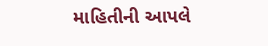માહિતીની આપલે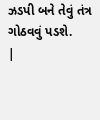ઝડપી બને તેવું તંત્ર ગોઠવવું પડશે.
|